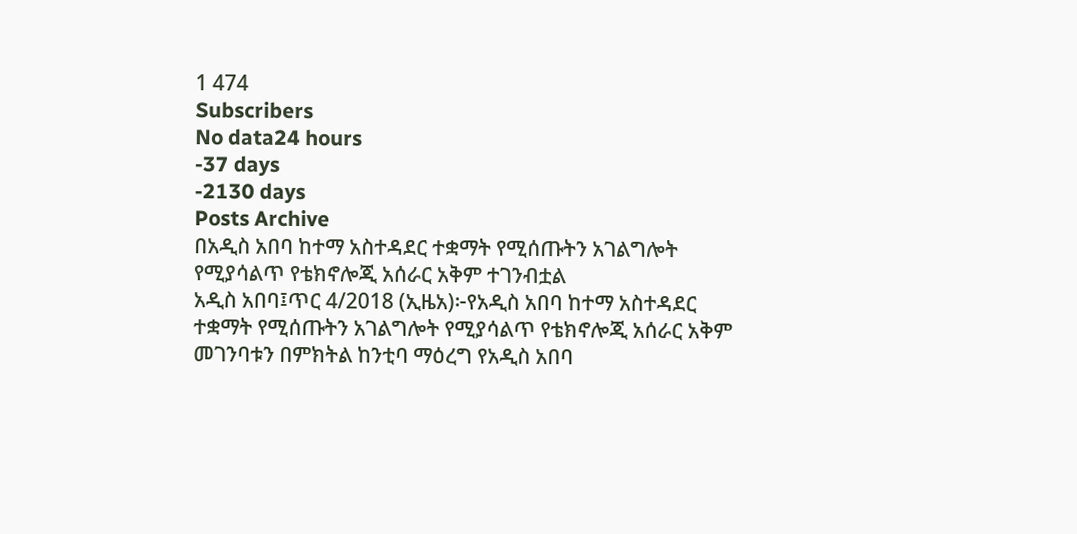1 474
Subscribers
No data24 hours
-37 days
-2130 days
Posts Archive
በአዲስ አበባ ከተማ አስተዳደር ተቋማት የሚሰጡትን አገልግሎት የሚያሳልጥ የቴክኖሎጂ አሰራር አቅም ተገንብቷል
አዲስ አበባ፤ጥር 4/2018 (ኢዜአ)፦የአዲስ አበባ ከተማ አስተዳደር ተቋማት የሚሰጡትን አገልግሎት የሚያሳልጥ የቴክኖሎጂ አሰራር አቅም መገንባቱን በምክትል ከንቲባ ማዕረግ የአዲስ አበባ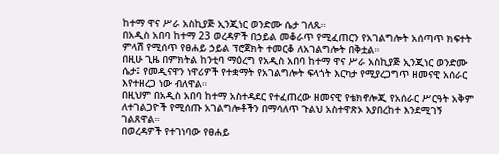ከተማ ዋና ሥራ አስኪያጅ ኢንጂነር ወንድሙ ሴታ ገለጹ።
በአዲስ አበባ ከተማ 23 ወረዳዎች በኃይል መቆራጥ የሚፈጠርን የአገልግሎት አሰጣጥ ክፍተት ምላሽ የሚሰጥ የፀሐይ ኃይል ፕሮጀክት ተመርቆ ለአገልግሎት በቅቷል።
በዚሁ ጊዜ በምክትል ከንቲባ ማዕረግ የአዲስ አበባ ከተማ ዋና ሥራ አስኪያጅ ኢንጂነር ወንድሙ ሴታ፤ የመዲናዋን ነዋሪዎች የተቋማት የአገልግሎት ፍላጎት እርካታ የሚያረጋግጥ ዘመናዊ አሰራር እየተዘረጋ ነው ብለዋል።
በዚህም በአዲስ አበባ ከተማ አስተዳደር የተፈጠረው ዘመናዊ የቴክኖሎጂ የአሰራር ሥርዓት አቅም ለተገልጋዮች የሚሰጡ አገልግሎቶችን በማሳለጥ ጉልህ አስተዋጽኦ እያበረከተ እንደሚገኝ ገልጸዋል።
በወረዳዎች የተገነባው የፀሐይ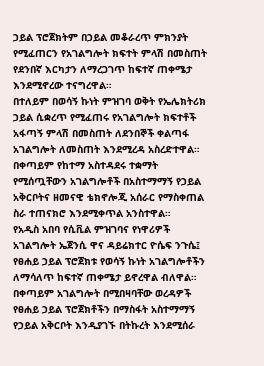ኃይል ፕሮጀክትም በኃይል መቆራረጥ ምክንያት የሚፈጠርን የአገልግሎት ክፍተት ምላሽ በመስጠት የደንበኛ እርካታን ለማረጋገጥ ከፍተኛ ጠቀሜታ እንደሚኖረው ተናግረዋል።
በተለይም በወሳኝ ኩነት ምዝገባ ወቅት የኤሌክትሪክ ኃይል ሲቋረጥ የሚፈጠሩ የአገልግሎት ክፍተቶች አፋጣኝ ምላሽ በመስጠት ለደንበኞች ቀልጣፋ አገልግሎት ለመስጠት እንደሚረዳ አስረድተዋል።
በቀጣይም የከተማ አስተዳደሩ ተቋማት የሚሰጧቸውን አገልግሎቶች በአስተማማኝ የኃይል አቅርቦትና ዘመናዊ ቴክኖሎጂ አሰራር የማስቀጠል ስራ ተጠናክሮ እንደሚቀጥል አንስተዋል።
የአዲስ አበባ የሲቪል ምዝገባና የነዋሪዎች አገልግሎት ኤጀንሲ ዋና ዳይሬክተር ዮሴፍ ንጉሴ፤ የፀሐይ ኃይል ፕሮጀክቱ የወሳኝ ኩነት አገልግሎቶችን ለማሳለጥ ከፍተኛ ጠቀሜታ ይኖረዋል ብለዋል።
በቀጣይም አገልግሎት በሚበዛባቸው ወረዳዎች የፀሐይ ኃይል ፕሮጀክቶችን በማስፋት አስተማማኝ የኃይል አቅርቦት እንዲያገኙ በትኩረት እንደሚሰራ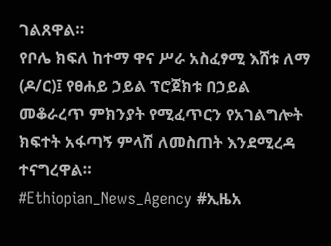ገልጸዋል።
የቦሌ ክፍለ ከተማ ዋና ሥራ አስፈፃሚ እሸቱ ለማ (ዶ/ር)፤ የፀሐይ ኃይል ፕሮጀክቱ በኃይል መቆራረጥ ምክንያት የሚፈጥርን የአገልግሎት ክፍተት አፋጣኝ ምላሽ ለመስጠት እንደሚረዳ ተናግረዋል።
#Ethiopian_News_Agency #ኢዜአ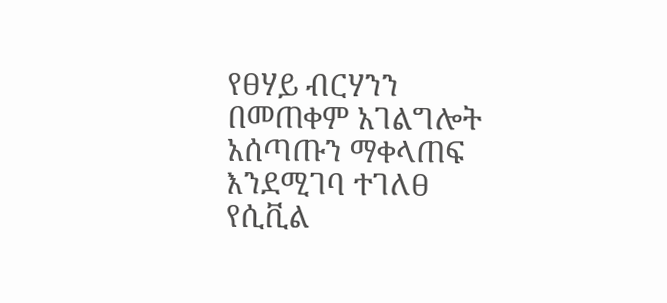የፀሃይ ብርሃንን በመጠቀም አገልግሎት አሰጣጡን ማቀላጠፍ እንደሚገባ ተገለፀ
የሲቪል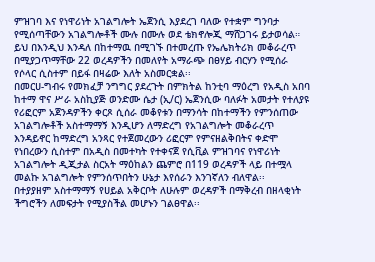ምዝገባ እና የነዋሪነት አገልግሎት ኤጀንሲ እያደረገ ባለው የተቋም ግንባታ የሚሰጣቸውን አገልግሎቶች ሙሉ በሙሉ ወደ ቴክኖሎጂ ማሸጋገሩ ይታወሳል። ይህ በእንዲህ እንዳለ በከተማዉ በሚገኙ በተመረጡ የኤሌክትሪክ መቆራረጥ በሚያጋጥማቸው 22 ወረዳዎችን በመለየት አማራጭ በፀሃይ ብርሃን የሚሰራ የሶላር ሲስተም በይፋ በዛሬው እለት አስመርቋል፡፡
በመርሀ-ግብሩ የመክፈቻ ንግግር ያደረጉት በምክትል ከንቲባ ማዕረግ የአዲስ አበባ ከተማ ዋና ሥራ አስኪያጅ ወንድሙ ሴታ (ኢ/ር) ኤጀንሲው ባለፉት አመታት የተለያዩ የሪፎርም አጀንዳዎችን ቀርጾ ሲሰራ መቆየቱን በማንሳት በከተማችን የምንሰጠው አገልግሎቶች አስተማማኝ እንዲሆን ለማድረግ የአገልግሎት መቆራረጥ እንዳይኖር ከማድረግ አንጻር የተጀመረውን ሪፎርም የምናዘልቅበትና ቀድሞ የነበረውን ሲስተም በአዲስ በመተካት የተቀናጀ የሲቪል ምዝገባና የነዋሪነት አገልግሎት ዲጂታል ስርአት ማዕከልን ጨምሮ በ119 ወረዳዎች ላይ በተሟላ መልኩ አገልግሎት የምንሰጥበትን ሁኔታ እየሰራን እንገኛለን ብለዋል፡፡
በተያያዘም አስተማማኝ የሀይል አቅርቦት ለሁሉም ወረዳዎች በማቅረብ በዘላቂነት ችግሮችን ለመፍታት የሚያስችል መሆኑን ገልፀዋል፡፡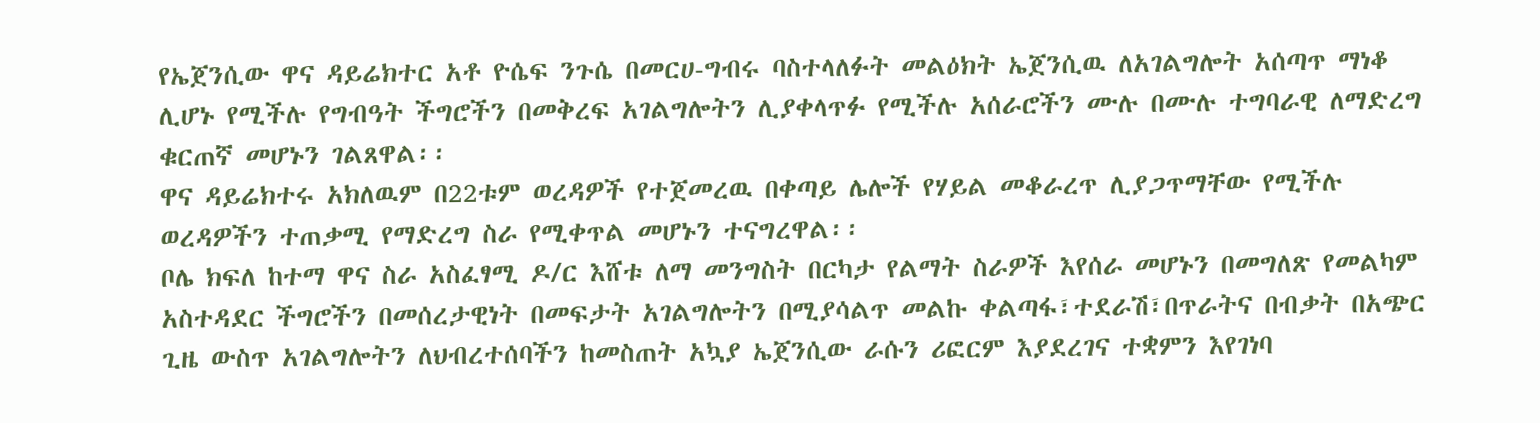የኤጀንሲው ዋና ዳይሬክተር አቶ ዮሴፍ ንጉሴ በመርሀ-ግብሩ ባስተላለፉት መልዕክት ኤጀንሲዉ ለአገልግሎት አሰጣጥ ማነቆ ሊሆኑ የሚችሉ የግብዓት ችግሮችን በመቅረፍ አገልግሎትን ሊያቀላጥፉ የሚችሉ አሰራሮችን ሙሉ በሙሉ ተግባራዊ ለማድረግ ቁርጠኛ መሆኑን ገልጸዋል፡፡
ዋና ዳይሬክተሩ አክለዉም በ22ቱም ወረዳዎች የተጀመረዉ በቀጣይ ሌሎች የሃይል መቆራረጥ ሊያጋጥማቸው የሚችሉ ወረዳዎችን ተጠቃሚ የማድረግ ስራ የሚቀጥል መሆኑን ተናግረዋል፡፡
ቦሌ ክፍለ ከተማ ዋና ስራ አስፈፃሚ ዶ/ር እሸቱ ለማ መንግስት በርካታ የልማት ስራዎች እየሰራ መሆኑን በመግለጽ የመልካም አስተዳደር ችግሮችን በመሰረታዊነት በመፍታት አገልግሎትን በሚያሳልጥ መልኩ ቀልጣፋ፣ተደራሽ፣በጥራትና በብቃት በአጭር ጊዜ ውስጥ አገልግሎትን ለህብረተሰባችን ከመስጠት አኳያ ኤጀንሲው ራሱን ሪፎርም እያደረገና ተቋምን እየገነባ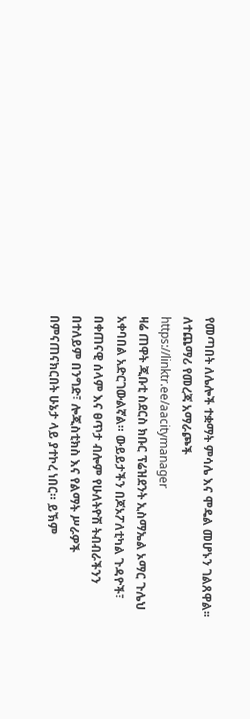የመጣበት ለሌሎች ተቋማት ምሳሌ እና ሞዴል መሆኑን ገልጸዋል፡፡
ለተጨማሪ የመረጃ አማራጮች
https://linktr.ee/aacitymanager
ዛሬ ጠዋት ጂቡቲ ስደርስ ክቡር ፕሬዝደንት ኢስማኤል ኦማር ጉሌህ አቀባበል አድርገውልኛል። ውይይታችን በጆኦፖለቲካል ጉዳዮች፣ በቀጠናዊ ሰላም እና ፀጥታ ብሎም የሁለትዮሽ ትብብራችንን በተለይም በንግድ፣ ሎጂስቲክስ እና የልማት ሥራዎች በምናጠናክርበት ሁኔታ ላይ ያተኮረ ነበር። ይኽም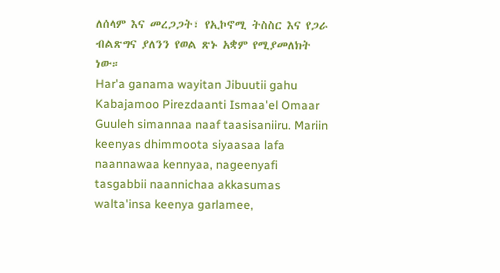ለሰላም እና መረጋጋት፣ የኢኮኖሚ ትስስር እና የጋራ ብልጽግና ያለንን የወል ጽኑ አቋም የሚያመለክት ነው።
Har'a ganama wayitan Jibuutii gahu Kabajamoo Pirezdaanti Ismaa'el Omaar Guuleh simannaa naaf taasisaniiru. Mariin keenyas dhimmoota siyaasaa lafa naannawaa kennyaa, nageenyafi tasgabbii naannichaa akkasumas walta'insa keenya garlamee,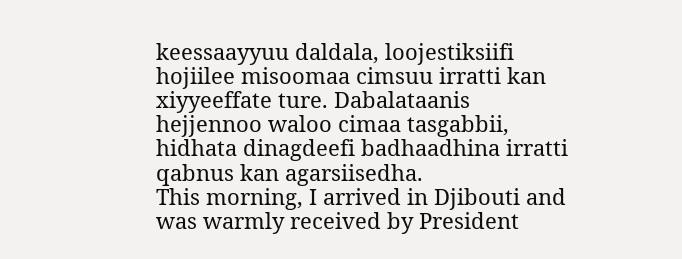keessaayyuu daldala, loojestiksiifi hojiilee misoomaa cimsuu irratti kan xiyyeeffate ture. Dabalataanis hejjennoo waloo cimaa tasgabbii, hidhata dinagdeefi badhaadhina irratti qabnus kan agarsiisedha.
This morning, I arrived in Djibouti and was warmly received by President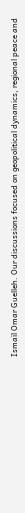Ismaïl Omar Guelleh. Our discussions focused on geopolitical dynamics, regional peace and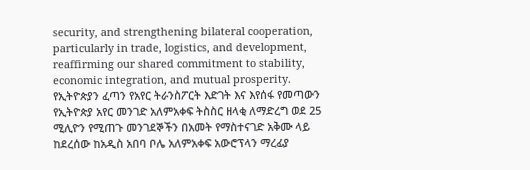security, and strengthening bilateral cooperation, particularly in trade, logistics, and development, reaffirming our shared commitment to stability, economic integration, and mutual prosperity.
የኢትዮጵያን ፈጣን የአየር ትራንስፖርት እድገት እና እየሰፋ የመጣውን የኢትዮጵያ አየር መንገድ አለምአቀፍ ትስስር ዘላቂ ለማድረግ ወደ 25 ሚሊዮን የሚጠጉ መንገደኞችን በአመት የማስተናገድ አቅሙ ላይ ከደረሰው ከአዲስ አበባ ቦሌ አለምአቀፍ አውሮፕላን ማረፊያ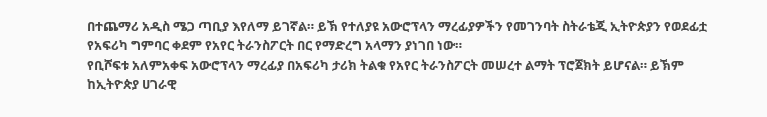በተጨማሪ አዲስ ሜጋ ጣቢያ እየለማ ይገኛል። ይኽ የተለያዩ አውሮፕላን ማረፊያዎችን የመገንባት ስትራቴጂ ኢትዮጵያን የወደፊቷ የአፍሪካ ግምባር ቀደም የአየር ትራንስፖርት በር የማድረግ አላማን ያነገበ ነው።
የቢሾፍቱ አለምአቀፍ አውሮፕላን ማረፊያ በአፍሪካ ታሪክ ትልቁ የአየር ትራንስፖርት መሠረተ ልማት ፕሮጀክት ይሆናል። ይኽም ከኢትዮጵያ ሀገራዊ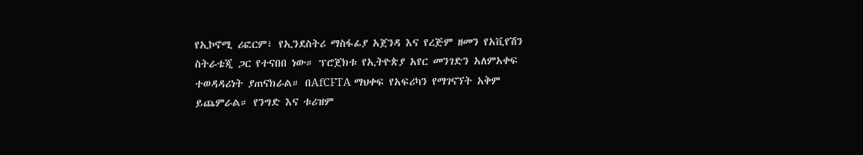የኢኮኖሚ ሪፎርም፣ የኢንደስትሪ ማስፋፊያ አጀንዳ እና የረጅም ዘመን የአቪየሽን ስትራቴጂ ጋር የተናበበ ነው። ፕሮጀክቱ የኢትዮጵያ አየር መንገድን አለምአቀፍ ተወዳዳሪነት ያጠናክራል። በAfCFTA ማህቀፍ የአፍሪካን የማገናኘት አቅም ይጨምራል። የንግድ እና ቱሪዝም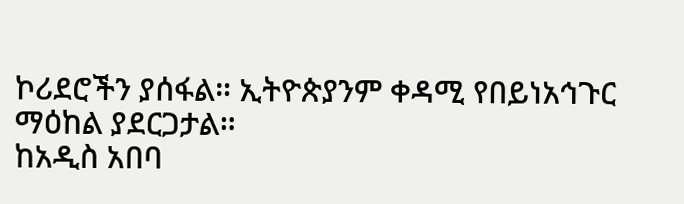ኮሪደሮችን ያሰፋል። ኢትዮጵያንም ቀዳሚ የበይነአኅጉር ማዕከል ያደርጋታል።
ከአዲስ አበባ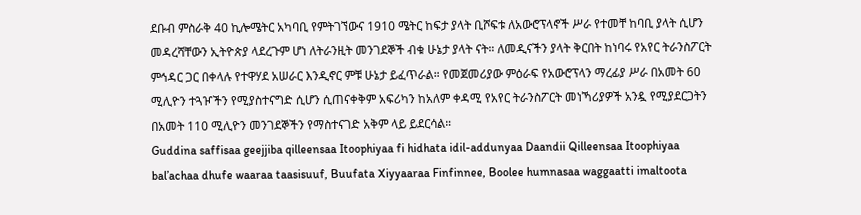ደቡብ ምስራቅ 40 ኪሎሜትር አካባቢ የምትገኘውና 1910 ሜትር ከፍታ ያላት ቢሾፍቱ ለአውሮፕላኖች ሥራ የተመቸ ከባቢ ያላት ሲሆን መዳረሻቸውን ኢትዮጵያ ላደረጉም ሆነ ለትራንዚት መንገደኞች ብቁ ሁኔታ ያላት ናት። ለመዲናችን ያላት ቅርበት ከነባሩ የአየር ትራንስፖርት ምኅዳር ጋር በቀላሉ የተዋሃደ አሠራር እንዲኖር ምቹ ሁኔታ ይፈጥራል። የመጀመሪያው ምዕራፍ የአውሮፕላን ማረፊያ ሥራ በአመት 60 ሚሊዮን ተጓዦችን የሚያስተናግድ ሲሆን ሲጠናቀቅም አፍሪካን ከአለም ቀዳሚ የአየር ትራንስፖርት መነኻሪያዎች አንዷ የሚያደርጋትን በአመት 110 ሚሊዮን መንገደኞችን የማስተናገድ አቅም ላይ ይደርሳል።
Guddina saffisaa geejjiba qilleensaa Itoophiyaa fi hidhata idil-addunyaa Daandii Qilleensaa Itoophiyaa bal’achaa dhufe waaraa taasisuuf, Buufata Xiyyaaraa Finfinnee, Boolee humnasaa waggaatti imaltoota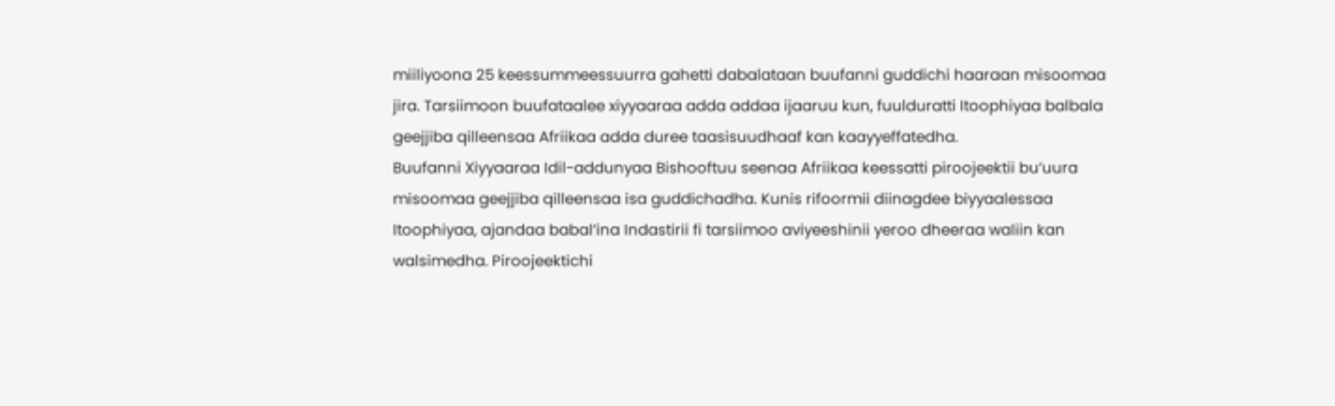miiliyoona 25 keessummeessuurra gahetti dabalataan buufanni guddichi haaraan misoomaa jira. Tarsiimoon buufataalee xiyyaaraa adda addaa ijaaruu kun, fuulduratti Itoophiyaa balbala geejjiba qilleensaa Afriikaa adda duree taasisuudhaaf kan kaayyeffatedha.
Buufanni Xiyyaaraa Idil-addunyaa Bishooftuu seenaa Afriikaa keessatti piroojeektii bu’uura misoomaa geejjiba qilleensaa isa guddichadha. Kunis rifoormii diinagdee biyyaalessaa Itoophiyaa, ajandaa babal’ina Indastirii fi tarsiimoo aviyeeshinii yeroo dheeraa waliin kan walsimedha. Piroojeektichi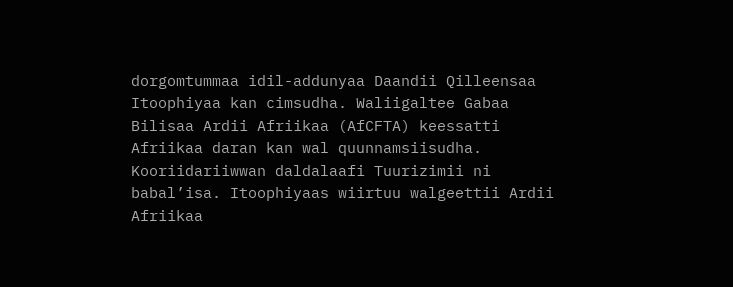dorgomtummaa idil-addunyaa Daandii Qilleensaa Itoophiyaa kan cimsudha. Waliigaltee Gabaa Bilisaa Ardii Afriikaa (AfCFTA) keessatti Afriikaa daran kan wal quunnamsiisudha. Kooriidariiwwan daldalaafi Tuurizimii ni babal’isa. Itoophiyaas wiirtuu walgeettii Ardii Afriikaa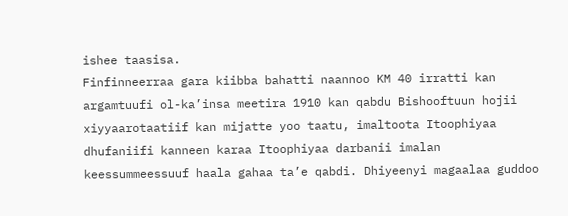ishee taasisa.
Finfinneerraa gara kiibba bahatti naannoo KM 40 irratti kan argamtuufi ol-ka’insa meetira 1910 kan qabdu Bishooftuun hojii xiyyaarotaatiif kan mijatte yoo taatu, imaltoota Itoophiyaa dhufaniifi kanneen karaa Itoophiyaa darbanii imalan keessummeessuuf haala gahaa ta’e qabdi. Dhiyeenyi magaalaa guddoo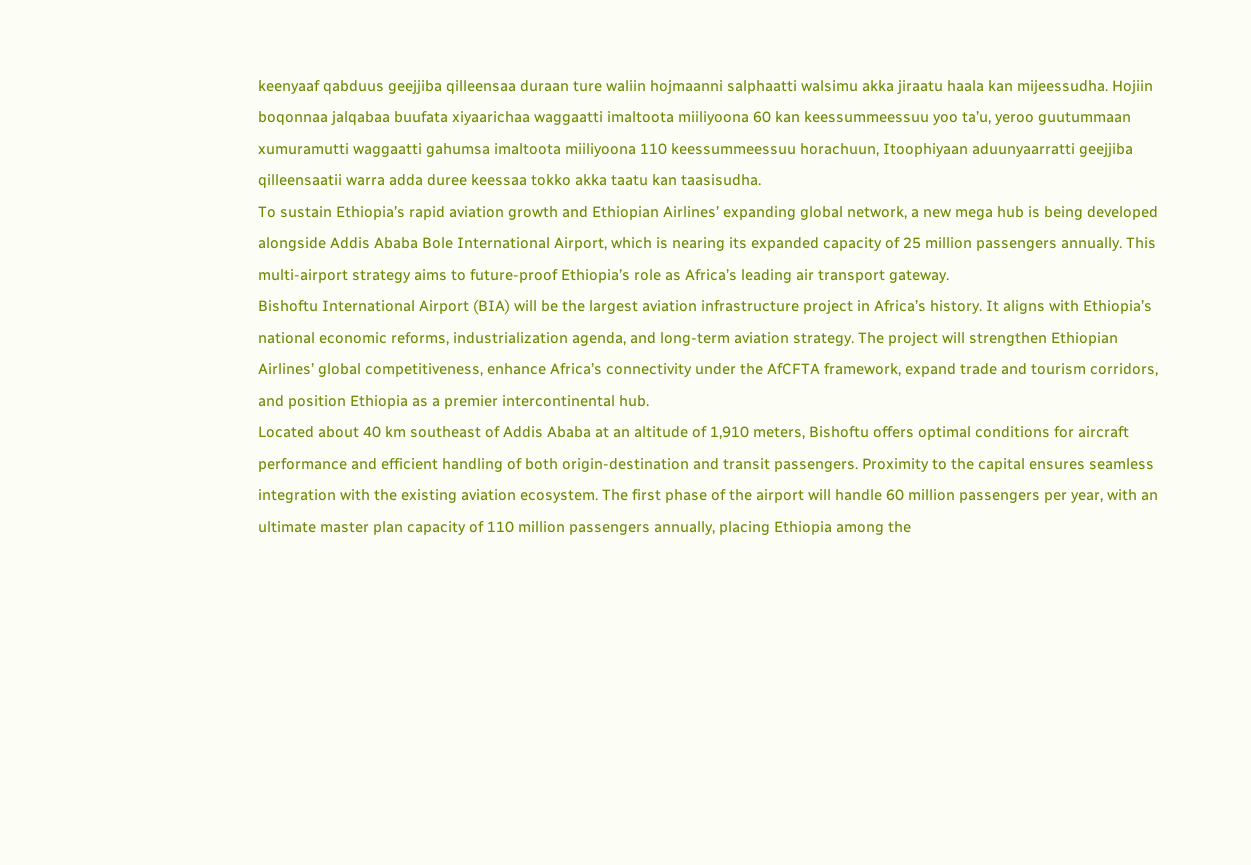keenyaaf qabduus geejjiba qilleensaa duraan ture waliin hojmaanni salphaatti walsimu akka jiraatu haala kan mijeessudha. Hojiin boqonnaa jalqabaa buufata xiyaarichaa waggaatti imaltoota miiliyoona 60 kan keessummeessuu yoo ta’u, yeroo guutummaan xumuramutti waggaatti gahumsa imaltoota miiliyoona 110 keessummeessuu horachuun, Itoophiyaan aduunyaarratti geejjiba qilleensaatii warra adda duree keessaa tokko akka taatu kan taasisudha.
To sustain Ethiopia’s rapid aviation growth and Ethiopian Airlines’ expanding global network, a new mega hub is being developed alongside Addis Ababa Bole International Airport, which is nearing its expanded capacity of 25 million passengers annually. This multi-airport strategy aims to future-proof Ethiopia’s role as Africa’s leading air transport gateway.
Bishoftu International Airport (BIA) will be the largest aviation infrastructure project in Africa’s history. It aligns with Ethiopia’s national economic reforms, industrialization agenda, and long-term aviation strategy. The project will strengthen Ethiopian Airlines’ global competitiveness, enhance Africa’s connectivity under the AfCFTA framework, expand trade and tourism corridors, and position Ethiopia as a premier intercontinental hub.
Located about 40 km southeast of Addis Ababa at an altitude of 1,910 meters, Bishoftu offers optimal conditions for aircraft performance and efficient handling of both origin-destination and transit passengers. Proximity to the capital ensures seamless integration with the existing aviation ecosystem. The first phase of the airport will handle 60 million passengers per year, with an ultimate master plan capacity of 110 million passengers annually, placing Ethiopia among the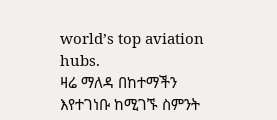world’s top aviation hubs.
ዛሬ ማለዳ በከተማችን እየተገነቡ ከሚገኙ ስምንት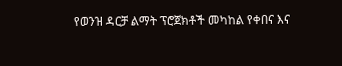የወንዝ ዳርቻ ልማት ፕሮጀክቶች መካከል የቀበና እና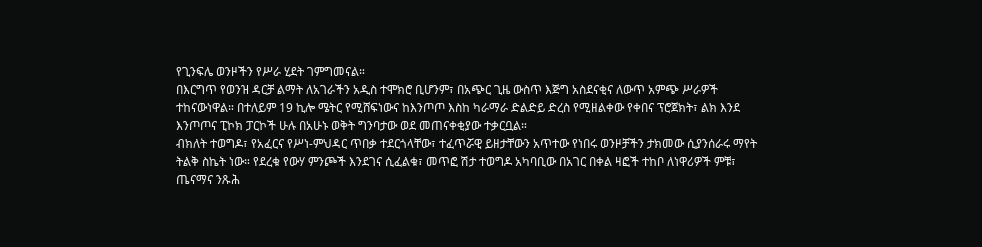የጊንፍሌ ወንዞችን የሥራ ሂደት ገምግመናል።
በእርግጥ የወንዝ ዳርቻ ልማት ለአገራችን አዲስ ተሞክሮ ቢሆንም፣ በአጭር ጊዜ ውስጥ እጅግ አስደናቂና ለውጥ አምጭ ሥራዎች ተከናውነዋል። በተለይም 19 ኪሎ ሜትር የሚሸፍነውና ከእንጦጦ እስከ ካራማራ ድልድይ ድረስ የሚዘልቀው የቀበና ፕሮጀክት፣ ልክ እንደ እንጦጦና ፒኮክ ፓርኮች ሁሉ በአሁኑ ወቅት ግንባታው ወደ መጠናቀቂያው ተቃርቧል።
ብክለት ተወግዶ፣ የአፈርና የሥነ-ምህዳር ጥበቃ ተደርጎላቸው፣ ተፈጥሯዊ ይዘታቸውን አጥተው የነበሩ ወንዞቻችን ታክመው ሲያንሰራሩ ማየት ትልቅ ስኬት ነው። የደረቁ የውሃ ምንጮች እንደገና ሲፈልቁ፣ መጥፎ ሽታ ተወግዶ አካባቢው በአገር በቀል ዛፎች ተከቦ ለነዋሪዎች ምቹ፣ ጤናማና ንጹሕ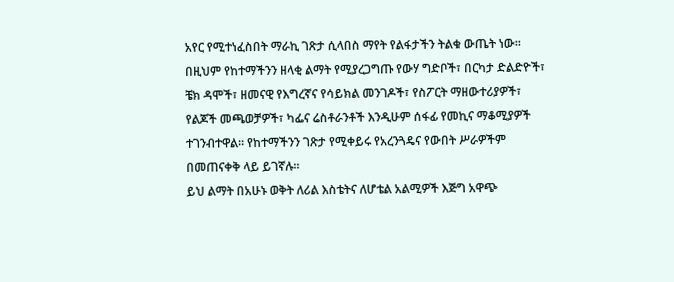አየር የሚተነፈስበት ማራኪ ገጽታ ሲላበስ ማየት የልፋታችን ትልቁ ውጤት ነው።
በዚህም የከተማችንን ዘላቂ ልማት የሚያረጋግጡ የውሃ ግድቦች፣ በርካታ ድልድዮች፣ ቼክ ዳሞች፣ ዘመናዊ የእግረኛና የሳይክል መንገዶች፣ የስፖርት ማዘውተሪያዎች፣ የልጆች መጫወቻዎች፣ ካፌና ሬስቶራንቶች እንዲሁም ሰፋፊ የመኪና ማቆሚያዎች ተገንብተዋል። የከተማችንን ገጽታ የሚቀይሩ የአረንጓዴና የውበት ሥራዎችም በመጠናቀቅ ላይ ይገኛሉ።
ይህ ልማት በአሁኑ ወቅት ለሪል እስቴትና ለሆቴል አልሚዎች እጅግ አዋጭ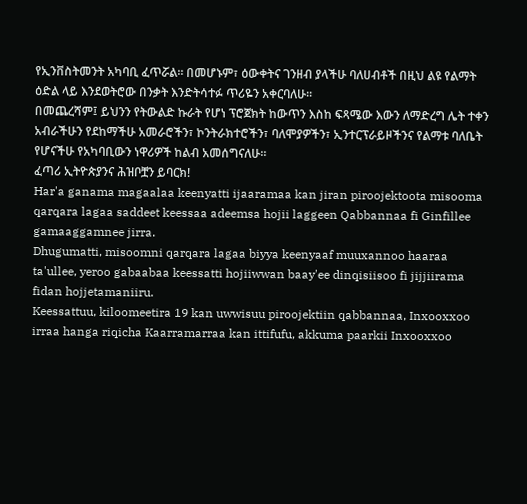የኢንቨስትመንት አካባቢ ፈጥሯል። በመሆኑም፣ ዕውቀትና ገንዘብ ያላችሁ ባለሀብቶች በዚህ ልዩ የልማት ዕድል ላይ እንደወትሮው በንቃት እንድትሳተፉ ጥሪዬን አቀርባለሁ።
በመጨረሻም፤ ይህንን የትውልድ ኩራት የሆነ ፕሮጀክት ከውጥን እስከ ፍጻሜው እውን ለማድረግ ሌት ተቀን አብራችሁን የደከማችሁ አመራሮችን፣ ኮንትራክተሮችን፣ ባለሞያዎችን፣ ኢንተርፕራይዞችንና የልማቱ ባለቤት የሆናችሁ የአካባቢውን ነዋሪዎች ከልብ አመሰግናለሁ።
ፈጣሪ ኢትዮጵያንና ሕዝቦቿን ይባርክ!
Har'a ganama magaalaa keenyatti ijaaramaa kan jiran piroojektoota misooma qarqara lagaa saddeet keessaa adeemsa hojii laggeen Qabbannaa fi Ginfillee gamaaggamnee jirra.
Dhugumatti, misoomni qarqara lagaa biyya keenyaaf muuxannoo haaraa ta'ullee, yeroo gabaabaa keessatti hojiiwwan baay'ee dinqisiisoo fi jijjiirama fidan hojjetamaniiru.
Keessattuu, kiloomeetira 19 kan uwwisuu piroojektiin qabbannaa, Inxooxxoo irraa hanga riqicha Kaarramarraa kan ittifufu, akkuma paarkii Inxooxxoo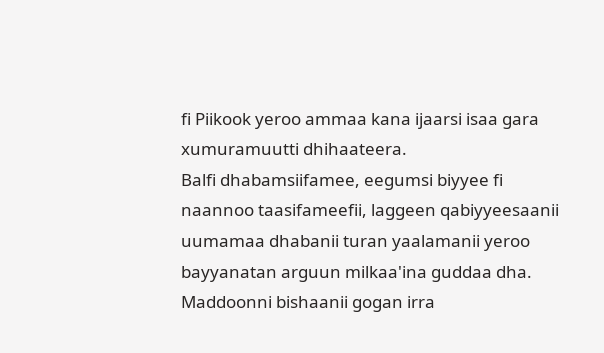fi Piikook yeroo ammaa kana ijaarsi isaa gara xumuramuutti dhihaateera.
Balfi dhabamsiifamee, eegumsi biyyee fi naannoo taasifameefii, laggeen qabiyyeesaanii uumamaa dhabanii turan yaalamanii yeroo bayyanatan arguun milkaa'ina guddaa dha. Maddoonni bishaanii gogan irra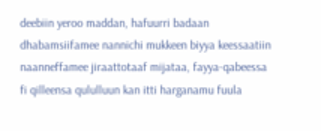deebiin yeroo maddan, hafuurri badaan dhabamsiifamee nannichi mukkeen biyya keessaatiin naanneffamee jiraattotaaf mijataa, fayya-qabeessa fi qilleensa qululluun kan itti harganamu fuula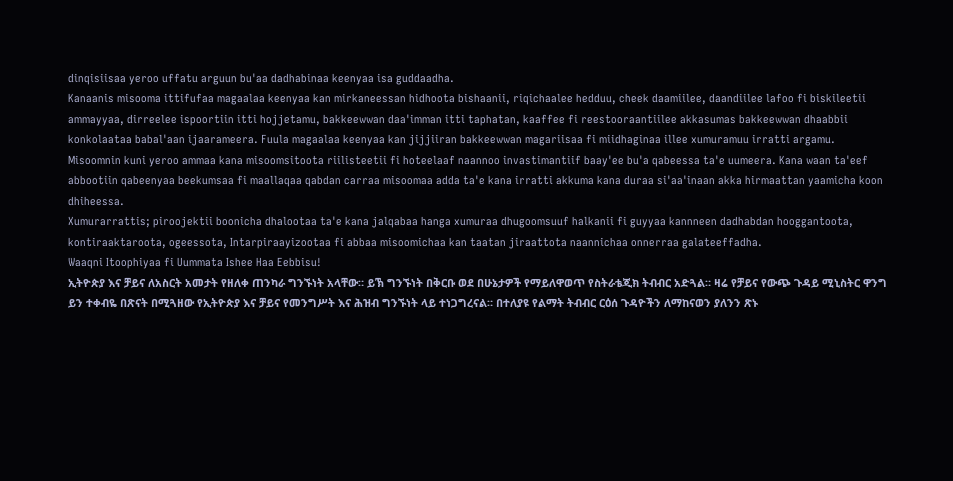dinqisiisaa yeroo uffatu arguun bu'aa dadhabinaa keenyaa isa guddaadha.
Kanaanis misooma ittifufaa magaalaa keenyaa kan mirkaneessan hidhoota bishaanii, riqichaalee hedduu, cheek daamiilee, daandiilee lafoo fi biskileetii ammayyaa, dirreelee ispoortiin itti hojjetamu, bakkeewwan daa'imman itti taphatan, kaaffee fi reestooraantiilee akkasumas bakkeewwan dhaabbii konkolaataa babal'aan ijaarameera. Fuula magaalaa keenyaa kan jijjiiran bakkeewwan magariisaa fi miidhaginaa illee xumuramuu irratti argamu.
Misoomnin kuni yeroo ammaa kana misoomsitoota riilisteetii fi hoteelaaf naannoo invastimantiif baay'ee bu'a qabeessa ta'e uumeera. Kana waan ta'eef abbootiin qabeenyaa beekumsaa fi maallaqaa qabdan carraa misoomaa adda ta'e kana irratti akkuma kana duraa si'aa'inaan akka hirmaattan yaamicha koon dhiheessa.
Xumurarrattis; piroojektii boonicha dhalootaa ta'e kana jalqabaa hanga xumuraa dhugoomsuuf halkanii fi guyyaa kannneen dadhabdan hooggantoota, kontiraaktaroota, ogeessota, Intarpiraayizootaa fi abbaa misoomichaa kan taatan jiraattota naannichaa onnerraa galateeffadha.
Waaqni Itoophiyaa fi Uummata Ishee Haa Eebbisu!
ኢትዮጵያ እና ቻይና ለአስርት አመታት የዘለቀ ጠንካራ ግንኙነት አላቸው። ይኽ ግንኙነት በቅርቡ ወደ በሁኔታዎች የማይለዋወጥ የስትራቴጂክ ትብብር አድጓል። ዛሬ የቻይና የውጭ ጉዳይ ሚኒስትር ዋንግ ይን ተቀብዬ በጽናት በሚጓዘው የኢትዮጵያ እና ቻይና የመንግሥት እና ሕዝብ ግንኙነት ላይ ተነጋግረናል። በተለያዩ የልማት ትብብር ርዕሰ ጉዳዮችን ለማከናወን ያለንን ጽኑ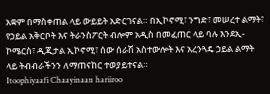አቋም በማስቀጠል ላይ ውይይት አድርገናል። በኢኮኖሚ፣ ንግድ፣ መሠረተ ልማት፣ የኃይል አቅርቦት እና ትራንስፖርት ብሎም አዲስ በመፈጠር ላይ ባሉ እንደኢ-ኮሜርስ፣ ዲጂታል ኢኮኖሚ፣ ሰው ሰራሽ አስተውሎት እና አረንጓዴ ኃይል ልማት ላይ ትብብራችንን ለማጠናከር ተወያይተናል።
Itoophiyaafi Chaayinaan hariiroo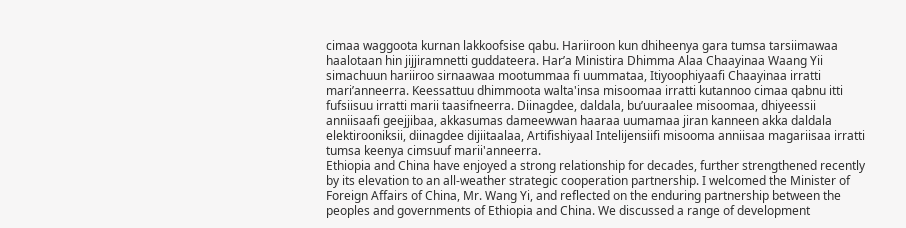cimaa waggoota kurnan lakkoofsise qabu. Hariiroon kun dhiheenya gara tumsa tarsiimawaa haalotaan hin jijjiramnetti guddateera. Har’a Ministira Dhimma Alaa Chaayinaa Waang Yii simachuun hariiroo sirnaawaa mootummaa fi uummataa, Itiyoophiyaafi Chaayinaa irratti mari’anneerra. Keessattuu dhimmoota walta'insa misoomaa irratti kutannoo cimaa qabnu itti fufsiisuu irratti marii taasifneerra. Diinagdee, daldala, bu’uuraalee misoomaa, dhiyeessii anniisaafi geejjibaa, akkasumas dameewwan haaraa uumamaa jiran kanneen akka daldala elektirooniksii, diinagdee dijiitaalaa, Artifishiyaal Intelijensiifi misooma anniisaa magariisaa irratti tumsa keenya cimsuuf marii'anneerra.
Ethiopia and China have enjoyed a strong relationship for decades, further strengthened recently by its elevation to an all-weather strategic cooperation partnership. I welcomed the Minister of Foreign Affairs of China, Mr. Wang Yi, and reflected on the enduring partnership between the peoples and governments of Ethiopia and China. We discussed a range of development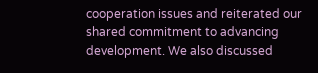cooperation issues and reiterated our shared commitment to advancing development. We also discussed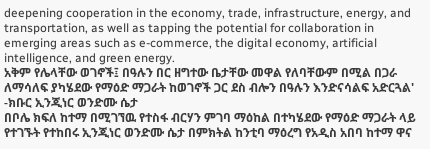deepening cooperation in the economy, trade, infrastructure, energy, and transportation, as well as tapping the potential for collaboration in emerging areas such as e-commerce, the digital economy, artificial intelligence, and green energy.
አቅም የሌላቸው ወገኖች፤ በዓሉን በር ዘግተው ቤታቸው መዋል የለባቸውም በሚል በጋራ ለማሳለፍ ያካሄደው የማዕድ ማጋራት ከወገኖች ጋር ደስ ብሎን በዓሉን እንድናሳልፍ አድርጓል' -ክቡር ኢንጂነር ወንድሙ ሴታ
በቦሌ ክፍለ ከተማ በሚገኘዉ የተስፋ ብርሃን ምገባ ማዕከል በተካሄደው የማዕድ ማጋራት ላይ የተገኙት የተከበሩ ኢንጂነር ወንድሙ ሴታ በምክትል ከንቲባ ማዕረግ የአዲስ አበባ ከተማ ዋና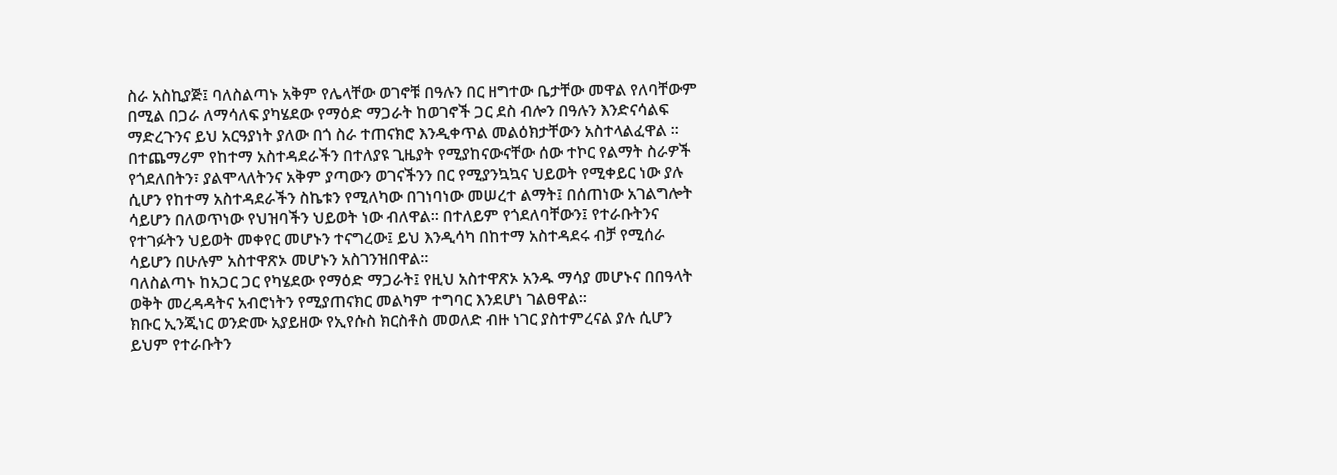ስራ አስኪያጅ፤ ባለስልጣኑ አቅም የሌላቸው ወገኖቹ በዓሉን በር ዘግተው ቤታቸው መዋል የለባቸውም በሚል በጋራ ለማሳለፍ ያካሄደው የማዕድ ማጋራት ከወገኖች ጋር ደስ ብሎን በዓሉን እንድናሳልፍ ማድረጉንና ይህ አርዓያነት ያለው በጎ ስራ ተጠናክሮ እንዲቀጥል መልዕክታቸውን አስተላልፈዋል ።
በተጨማሪም የከተማ አስተዳደራችን በተለያዩ ጊዜያት የሚያከናውናቸው ሰው ተኮር የልማት ስራዎች የጎደለበትን፣ ያልሞላለትንና አቅም ያጣውን ወገናችንን በር የሚያንኳኳና ህይወት የሚቀይር ነው ያሉ ሲሆን የከተማ አስተዳደራችን ስኬቱን የሚለካው በገነባነው መሠረተ ልማት፤ በሰጠነው አገልግሎት ሳይሆን በለወጥነው የህዝባችን ህይወት ነው ብለዋል። በተለይም የጎደለባቸውን፤ የተራቡትንና የተገፉትን ህይወት መቀየር መሆኑን ተናግረው፤ ይህ እንዲሳካ በከተማ አስተዳደሩ ብቻ የሚሰራ ሳይሆን በሁሉም አስተዋጽኦ መሆኑን አስገንዝበዋል።
ባለስልጣኑ ከአጋር ጋር የካሄደው የማዕድ ማጋራት፤ የዚህ አስተዋጽኦ አንዱ ማሳያ መሆኑና በበዓላት ወቅት መረዳዳትና አብሮነትን የሚያጠናክር መልካም ተግባር እንደሆነ ገልፀዋል።
ክቡር ኢንጂነር ወንድሙ አያይዘው የኢየሱስ ክርስቶስ መወለድ ብዙ ነገር ያስተምረናል ያሉ ሲሆን ይህም የተራቡትን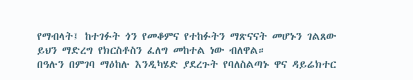የማብላት፤ ከተገፉት ጎን የመቆምና የተከፉትን ማጽናናት መሆኑን ገልጸው ይህን ማድረግ የክርስቶስን ፈለግ መከተል ነው ብለዋል።
በዓሉን በምገባ ማዕከሉ እንዲካሄድ ያደረጉት የባለስልጣኑ ዋና ዳይሬክተር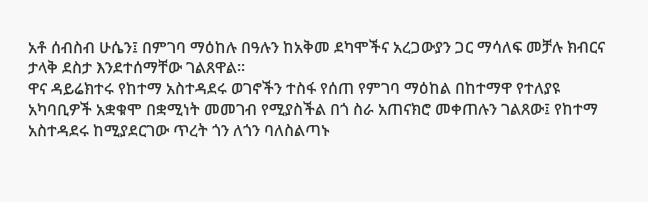አቶ ሰብስብ ሁሴን፤ በምገባ ማዕከሉ በዓሉን ከአቅመ ደካሞችና አረጋውያን ጋር ማሳለፍ መቻሉ ክብርና ታላቅ ደስታ እንደተሰማቸው ገልጸዋል።
ዋና ዳይሬክተሩ የከተማ አስተዳደሩ ወገኖችን ተስፋ የሰጠ የምገባ ማዕከል በከተማዋ የተለያዩ አካባቢዎች አቋቁሞ በቋሚነት መመገብ የሚያስችል በጎ ስራ አጠናክሮ መቀጠሉን ገልጸው፤ የከተማ አስተዳደሩ ከሚያደርገው ጥረት ጎን ለጎን ባለስልጣኑ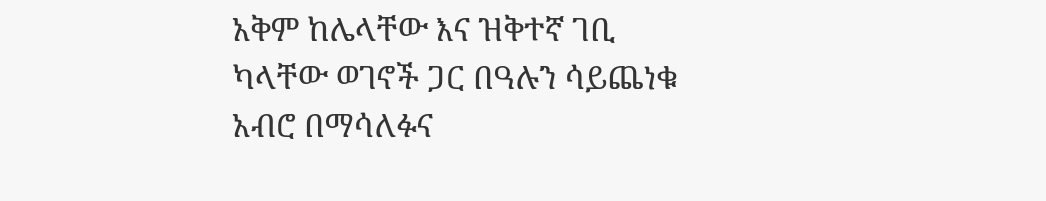አቅም ከሌላቸው እና ዝቅተኛ ገቢ ካላቸው ወገኖች ጋር በዓሉን ሳይጨነቁ አብሮ በማሳለፉና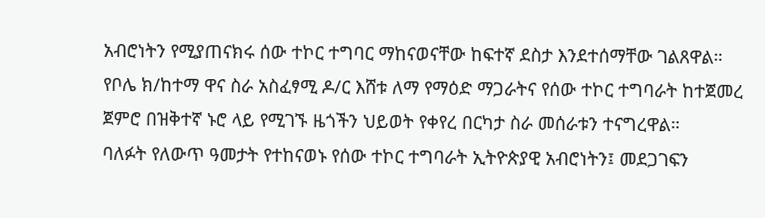አብሮነትን የሚያጠናክሩ ሰው ተኮር ተግባር ማከናወናቸው ከፍተኛ ደስታ እንደተሰማቸው ገልጸዋል።
የቦሌ ክ/ከተማ ዋና ስራ አስፈፃሚ ዶ/ር እሸቱ ለማ የማዕድ ማጋራትና የሰው ተኮር ተግባራት ከተጀመረ ጀምሮ በዝቅተኛ ኑሮ ላይ የሚገኙ ዜጎችን ህይወት የቀየረ በርካታ ስራ መሰራቱን ተናግረዋል።
ባለፉት የለውጥ ዓመታት የተከናወኑ የሰው ተኮር ተግባራት ኢትዮጵያዊ አብሮነትን፤ መደጋገፍን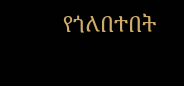የጎለበተበት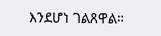እንደሆነ ገልጸዋል።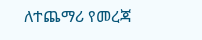ለተጨማሪ የመረጃ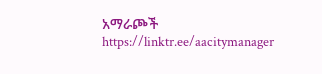አማራጮች
https://linktr.ee/aacitymanager